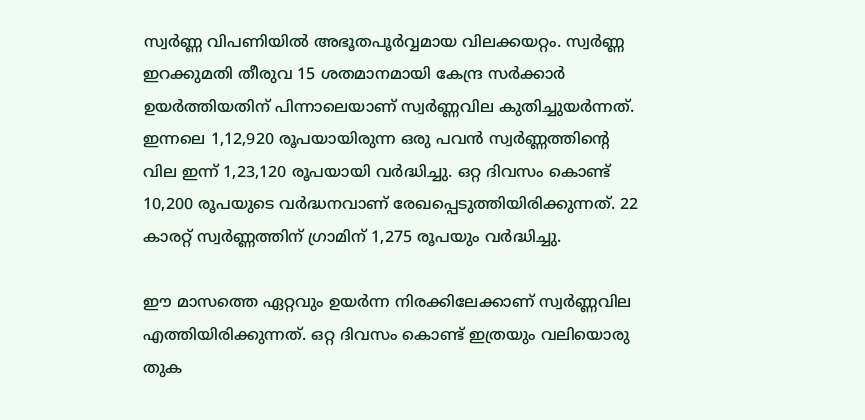സ്വർണ്ണ വിപണിയിൽ അഭൂതപൂർവ്വമായ വിലക്കയറ്റം. സ്വർണ്ണ ഇറക്കുമതി തീരുവ 15 ശതമാനമായി കേന്ദ്ര സർക്കാർ ഉയർത്തിയതിന് പിന്നാലെയാണ് സ്വർണ്ണവില കുതിച്ചുയർന്നത്. ഇന്നലെ 1,12,920 രൂപയായിരുന്ന ഒരു പവൻ സ്വർണ്ണത്തിന്റെ വില ഇന്ന് 1,23,120 രൂപയായി വർദ്ധിച്ചു. ഒറ്റ ദിവസം കൊണ്ട് 10,200 രൂപയുടെ വർദ്ധനവാണ് രേഖപ്പെടുത്തിയിരിക്കുന്നത്. 22 കാരറ്റ് സ്വർണ്ണത്തിന് ഗ്രാമിന് 1,275 രൂപയും വർദ്ധിച്ചു.

ഈ മാസത്തെ ഏറ്റവും ഉയർന്ന നിരക്കിലേക്കാണ് സ്വർണ്ണവില എത്തിയിരിക്കുന്നത്. ഒറ്റ ദിവസം കൊണ്ട് ഇത്രയും വലിയൊരു തുക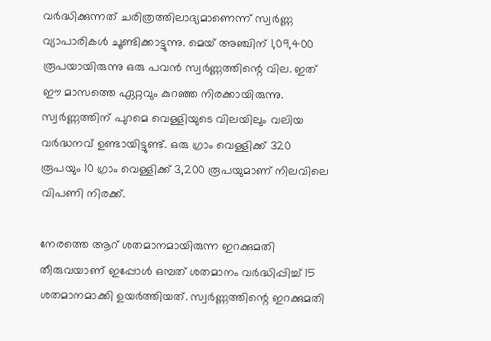വർദ്ധിക്കുന്നത് ചരിത്രത്തിലാദ്യമാണെന്ന് സ്വർണ്ണ വ്യാപാരികൾ ചൂണ്ടിക്കാട്ടുന്നു. മെയ് അഞ്ചിന് 1,09,400 രൂപയായിരുന്നു ഒരു പവൻ സ്വർണ്ണത്തിന്റെ വില. ഇത് ഈ മാസത്തെ ഏറ്റവും കുറഞ്ഞ നിരക്കായിരുന്നു. സ്വർണ്ണത്തിന് പുറമെ വെള്ളിയുടെ വിലയിലും വലിയ വർദ്ധനവ് ഉണ്ടായിട്ടുണ്ട്. ഒരു ഗ്രാം വെള്ളിക്ക് 320 രൂപയും 10 ഗ്രാം വെള്ളിക്ക് 3,200 രൂപയുമാണ് നിലവിലെ വിപണി നിരക്ക്.

നേരത്തെ ആറ് ശതമാനമായിരുന്ന ഇറക്കുമതി തീരുവയാണ് ഇപ്പോൾ ഒമ്പത് ശതമാനം വർദ്ധിപ്പിച്ച് 15 ശതമാനമാക്കി ഉയർത്തിയത്. സ്വർണ്ണത്തിന്റെ ഇറക്കുമതി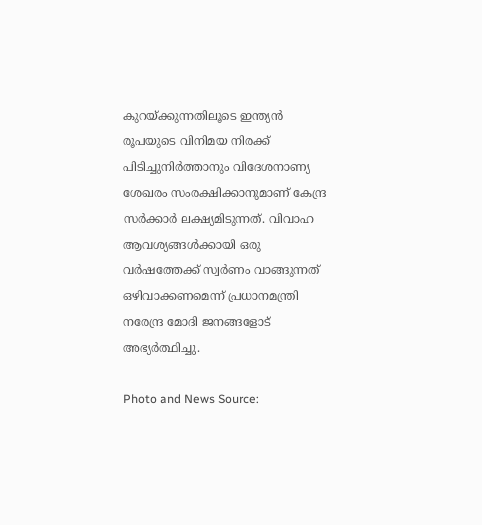കുറയ്ക്കുന്നതിലൂടെ ഇന്ത്യൻ രൂപയുടെ വിനിമയ നിരക്ക് പിടിച്ചുനിർത്താനും വിദേശനാണ്യ ശേഖരം സംരക്ഷിക്കാനുമാണ് കേന്ദ്ര സർക്കാർ ലക്ഷ്യമിടുന്നത്. വിവാഹ ആവശ്യങ്ങൾക്കായി ഒരു വർഷത്തേക്ക് സ്വർണം വാങ്ങുന്നത് ഒഴിവാക്കണമെന്ന് പ്രധാനമന്ത്രി നരേന്ദ്ര മോദി ജനങ്ങളോട് അഭ്യർത്ഥിച്ചു.

Photo and News Source: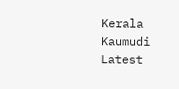Kerala Kaumudi Latest